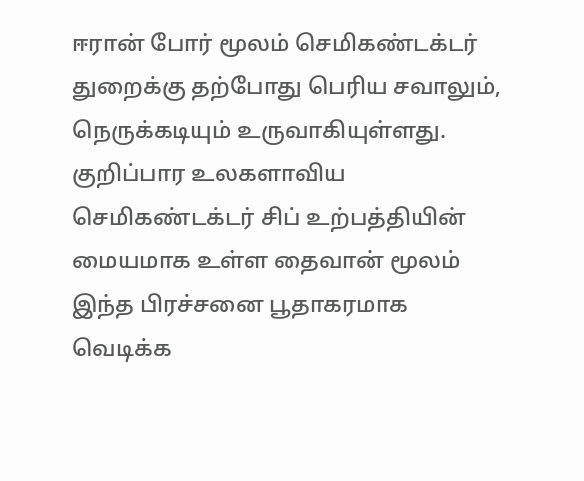ஈரான் போர் மூலம் செமிகண்டக்டர் துறைக்கு தற்போது பெரிய சவாலும், நெருக்கடியும் உருவாகியுள்ளது. குறிப்பார உலகளாவிய செமிகண்டக்டர் சிப் உற்பத்தியின் மையமாக உள்ள தைவான் மூலம் இந்த பிரச்சனை பூதாகரமாக வெடிக்க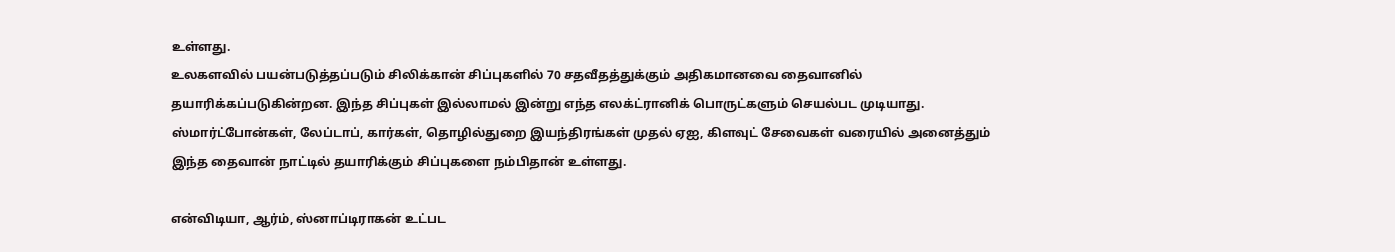உள்ளது.
உலகளவில் பயன்படுத்தப்படும் சிலிக்கான் சிப்புகளில் 70 சதவீதத்துக்கும் அதிகமானவை தைவானில் தயாரிக்கப்படுகின்றன. இந்த சிப்புகள் இல்லாமல் இன்று எந்த எலக்ட்ரானிக் பொருட்களும் செயல்பட முடியாது. ஸ்மார்ட்போன்கள், லேப்டாப், கார்கள், தொழில்துறை இயந்திரங்கள் முதல் ஏஐ, கிளவுட் சேவைகள் வரையில் அனைத்தும் இந்த தைவான் நாட்டில் தயாரிக்கும் சிப்புகளை நம்பிதான் உள்ளது.

என்விடியா, ஆர்ம், ஸ்னாப்டிராகன் உட்பட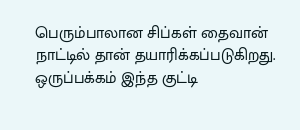பெரும்பாலான சிப்கள் தைவான் நாட்டில் தான் தயாரிக்கப்படுகிறது. ஒருப்பக்கம் இந்த குட்டி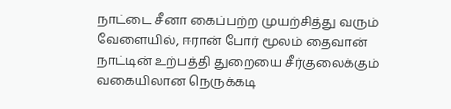நாட்டை சீனா கைப்பற்ற முயற்சித்து வரும் வேளையில், ஈரான் போர் மூலம் தைவான் நாட்டின் உற்பத்தி துறையை சீர்குலைக்கும் வகையிலான நெருக்கடி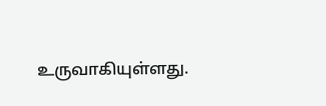உருவாகியுள்ளது.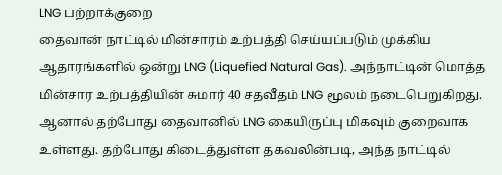LNG பற்றாக்குறை
தைவான் நாட்டில் மின்சாரம் உற்பத்தி செய்யப்படும் முக்கிய ஆதாரங்களில் ஒன்று LNG (Liquefied Natural Gas). அந்நாட்டின் மொத்த மின்சார உற்பத்தியின் சுமார் 40 சதவீதம் LNG மூலம் நடைபெறுகிறது.
ஆனால் தற்போது தைவானில் LNG கையிருப்பு மிகவும் குறைவாக உள்ளது. தற்போது கிடைத்துள்ள தகவலின்படி, அந்த நாட்டில்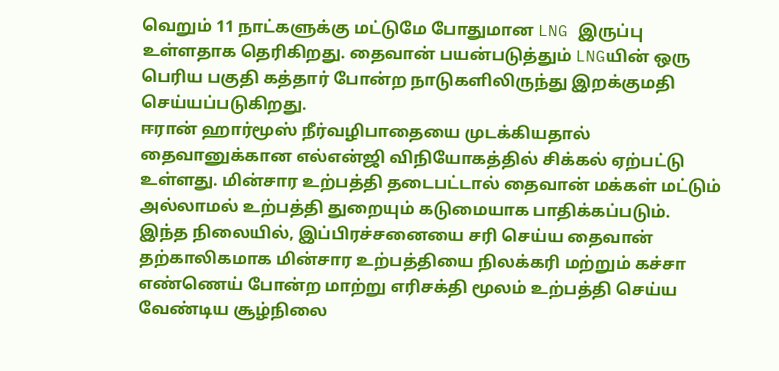வெறும் 11 நாட்களுக்கு மட்டுமே போதுமான LNG இருப்பு உள்ளதாக தெரிகிறது. தைவான் பயன்படுத்தும் LNGயின் ஒரு பெரிய பகுதி கத்தார் போன்ற நாடுகளிலிருந்து இறக்குமதி செய்யப்படுகிறது.
ஈரான் ஹார்மூஸ் நீர்வழிபாதையை முடக்கியதால் தைவானுக்கான எல்என்ஜி விநியோகத்தில் சிக்கல் ஏற்பட்டு உள்ளது. மின்சார உற்பத்தி தடைபட்டால் தைவான் மக்கள் மட்டும் அல்லாமல் உற்பத்தி துறையும் கடுமையாக பாதிக்கப்படும்.
இந்த நிலையில், இப்பிரச்சனையை சரி செய்ய தைவான் தற்காலிகமாக மின்சார உற்பத்தியை நிலக்கரி மற்றும் கச்சா எண்ணெய் போன்ற மாற்று எரிசக்தி மூலம் உற்பத்தி செய்ய வேண்டிய சூழ்நிலை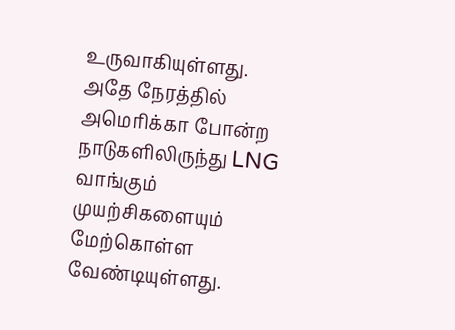உருவாகியுள்ளது. அதே நேரத்தில் அமெரிக்கா போன்ற நாடுகளிலிருந்து LNG வாங்கும் முயற்சிகளையும் மேற்கொள்ள வேண்டியுள்ளது.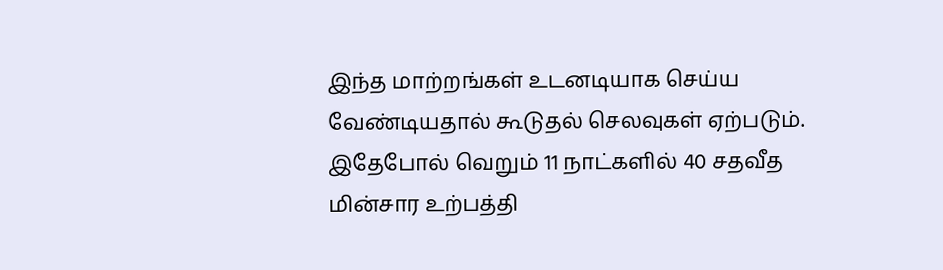இந்த மாற்றங்கள் உடனடியாக செய்ய வேண்டியதால் கூடுதல் செலவுகள் ஏற்படும். இதேபோல் வெறும் 11 நாட்களில் 40 சதவீத மின்சார உற்பத்தி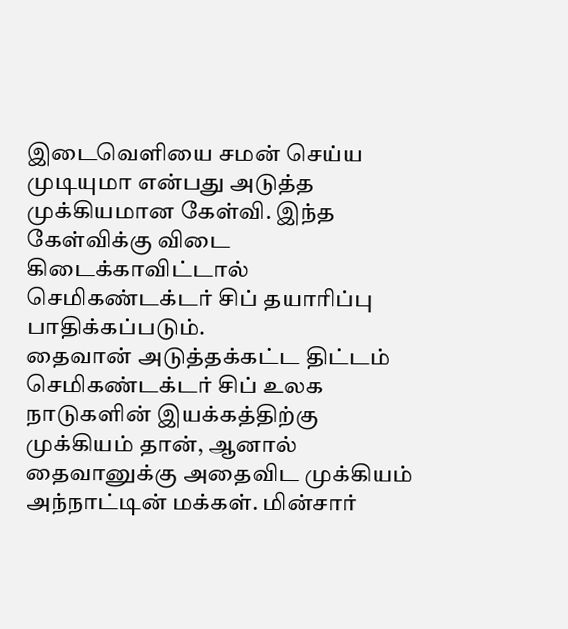இடைவெளியை சமன் செய்ய முடியுமா என்பது அடுத்த முக்கியமான கேள்வி. இந்த கேள்விக்கு விடை கிடைக்காவிட்டால் செமிகண்டக்டர் சிப் தயாரிப்பு பாதிக்கப்படும்.
தைவான் அடுத்தக்கட்ட திட்டம்
செமிகண்டக்டர் சிப் உலக நாடுகளின் இயக்கத்திற்கு முக்கியம் தான், ஆனால் தைவானுக்கு அதைவிட முக்கியம் அந்நாட்டின் மக்கள். மின்சார்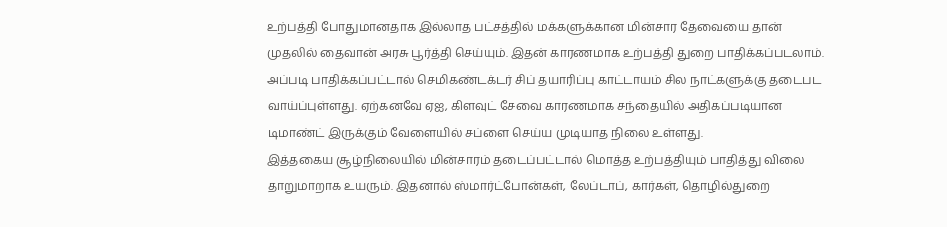உற்பத்தி போதுமானதாக இல்லாத பட்சத்தில் மக்களுக்கான மின்சார தேவையை தான் முதலில் தைவான் அரசு பூர்த்தி செய்யும். இதன் காரணமாக உற்பத்தி துறை பாதிக்கப்படலாம்.
அப்படி பாதிக்கப்பட்டால் செமிகண்டக்டர் சிப் தயாரிப்பு காட்டாயம் சில நாட்களுக்கு தடைபட வாய்ப்புள்ளது. ஏற்கனவே ஏஐ, கிளவுட் சேவை காரணமாக சந்தையில் அதிகப்படியான டிமாண்ட் இருக்கும் வேளையில் சப்ளை செய்ய முடியாத நிலை உள்ளது.
இத்தகைய சூழ்நிலையில் மின்சாரம் தடைப்பட்டால் மொத்த உற்பத்தியும் பாதித்து விலை தாறுமாறாக உயரும். இதனால் ஸ்மார்ட்போன்கள், லேப்டாப், கார்கள், தொழில்துறை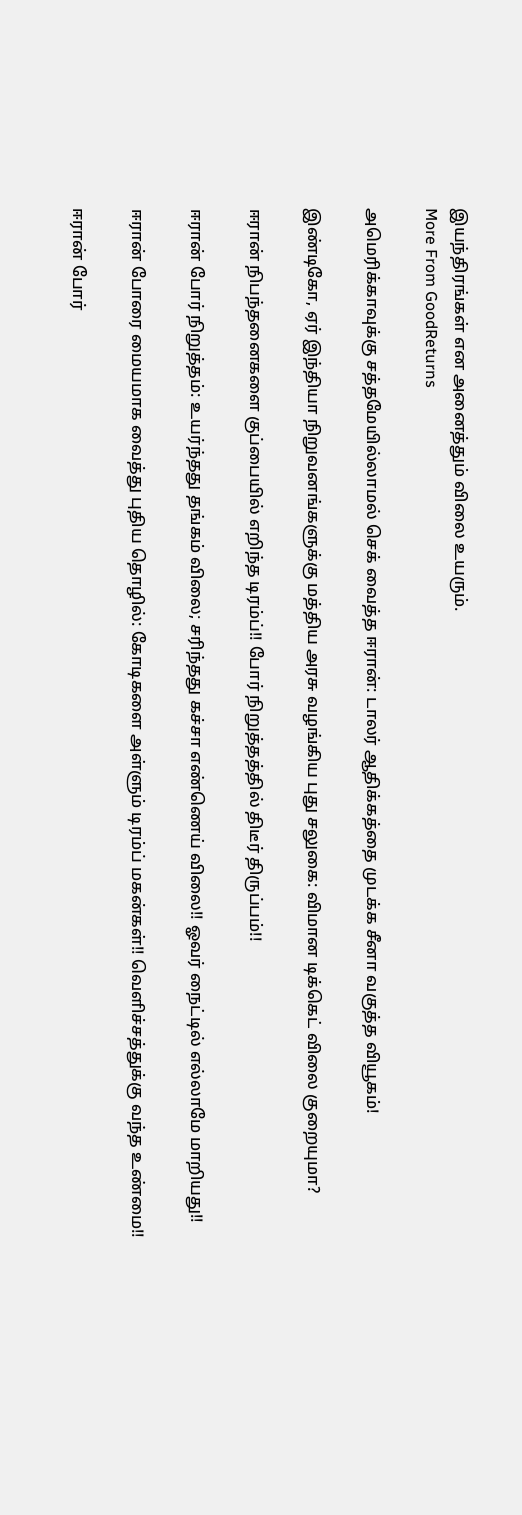இயந்திரங்கள் என அனைத்தும் விலை உயரும்.
More From GoodReturns

அமெரிக்காவுக்கு சத்தமேயில்லாமல் செக் வைத்த ஈரான்: டாலர் ஆதிக்கத்தை முடக்க சீனா வகுத்த வியூகம்!

இண்டிகோ, ஏர் இந்தியா நிறுவனங்களுக்கு மத்திய அரசு வழங்கிய புது சலுகை: விமான டிக்கெட் விலை குறையுமா?

ஈரான் நிபந்தனைகளை குப்பையில் எறிந்த டிரம்ப்!! போர் நிறுத்தத்தில் திடீர் திருப்பம்!!

ஈரான் போர் நிறுத்தம்: உயர்ந்தது தங்கம் விலை; சரிந்தது கச்சா எண்ணெய் விலை!! ஓவர் நைட்டில் எல்லாமே மாறியது!!

ஈரான் போரை மையமாக வைத்து புதிய தொழில்: கோடிகளை அள்ளும் டிரம்ப் மகன்கள்!! வெளிச்சத்துக்கு வந்த உண்மை!!

ஈரான் போர்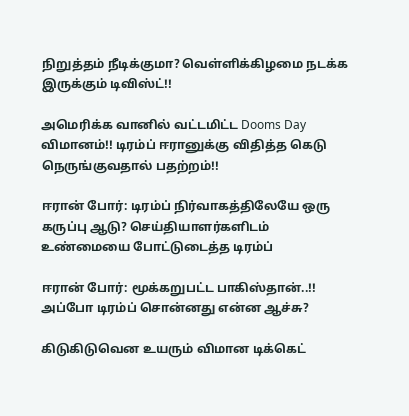நிறுத்தம் நீடிக்குமா? வெள்ளிக்கிழமை நடக்க இருக்கும் டிவிஸ்ட்!!

அமெரிக்க வானில் வட்டமிட்ட Dooms Day விமானம்!! டிரம்ப் ஈரானுக்கு விதித்த கெடு நெருங்குவதால் பதற்றம்!!

ஈரான் போர்: டிரம்ப் நிர்வாகத்திலேயே ஒரு கருப்பு ஆடு? செய்தியாளர்களிடம் உண்மையை போட்டுடைத்த டிரம்ப்

ஈரான் போர்: மூக்கறுபட்ட பாகிஸ்தான்..!! அப்போ டிரம்ப் சொன்னது என்ன ஆச்சு?

கிடுகிடுவென உயரும் விமான டிக்கெட்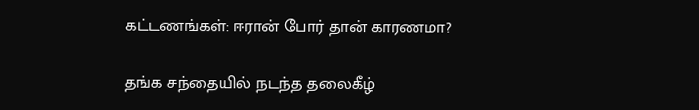கட்டணங்கள்: ஈரான் போர் தான் காரணமா?

தங்க சந்தையில் நடந்த தலைகீழ்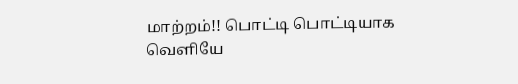மாற்றம்!! பொட்டி பொட்டியாக வெளியே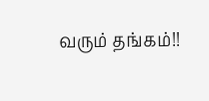வரும் தங்கம்!!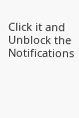Click it and Unblock the Notifications